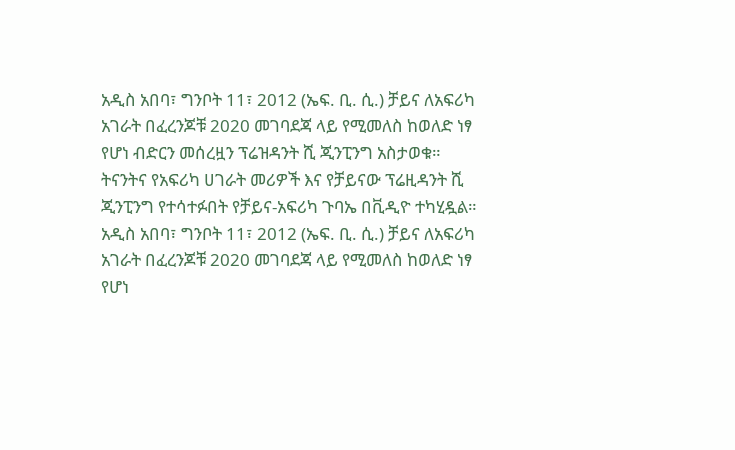አዲስ አበባ፣ ግንቦት 11፣ 2012 (ኤፍ. ቢ. ሲ.) ቻይና ለአፍሪካ አገራት በፈረንጆቹ 2020 መገባደጃ ላይ የሚመለስ ከወለድ ነፃ የሆነ ብድርን መሰረዟን ፕሬዝዳንት ሺ ጂንፒንግ አስታወቁ።
ትናንትና የአፍሪካ ሀገራት መሪዎች እና የቻይናው ፕሬዚዳንት ሺ ጂንፒንግ የተሳተፉበት የቻይና-አፍሪካ ጉባኤ በቪዲዮ ተካሂዷል።
አዲስ አበባ፣ ግንቦት 11፣ 2012 (ኤፍ. ቢ. ሲ.) ቻይና ለአፍሪካ አገራት በፈረንጆቹ 2020 መገባደጃ ላይ የሚመለስ ከወለድ ነፃ የሆነ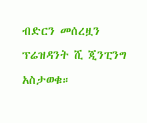ብድርን መሰረዟን ፕሬዝዳንት ሺ ጂንፒንግ አስታወቁ።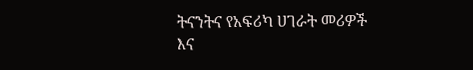ትናንትና የአፍሪካ ሀገራት መሪዎች እና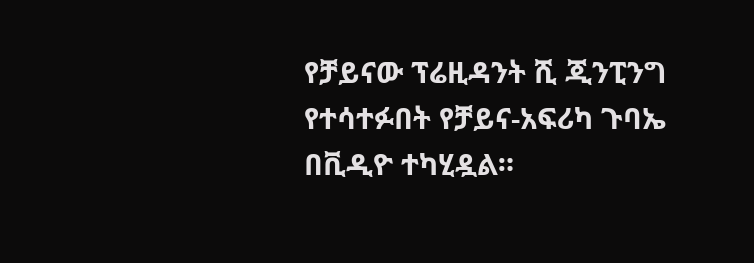የቻይናው ፕሬዚዳንት ሺ ጂንፒንግ የተሳተፉበት የቻይና-አፍሪካ ጉባኤ በቪዲዮ ተካሂዷል።